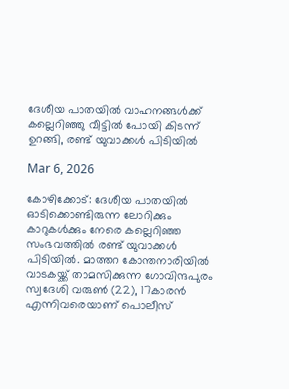ദേശീയ പാതയില്‍ വാഹനങ്ങള്‍ക്ക് കല്ലെറിഞ്ഞു വീട്ടില്‍ പോയി കിടന്ന് ഉറങ്ങി, രണ്ട് യുവാക്കള്‍ പിടിയില്‍

Mar 6, 2026

കോഴിക്കോട്: ദേശീയ പാതയില്‍ ഓടിക്കൊണ്ടിരുന്ന ലോറിക്കും കാറുകള്‍ക്കും നേരെ കല്ലെറിഞ്ഞ സംഭവത്തില്‍ രണ്ട് യുവാക്കള്‍ പിടിയില്‍. മാത്തറ കോന്തനാരിയില്‍ വാടകയ്ക്ക് താമസിക്കുന്ന ഗോവിന്ദപുരം സ്വദേശി വരുണ്‍ (22), 17കാരന്‍ എന്നിവരെയാണ് പൊലീസ്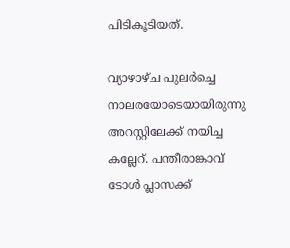പിടികൂടിയത്.

വ്യാഴാഴ്ച പുലര്‍ച്ചെ നാലരയോടെയായിരുന്നു അറസ്റ്റിലേക്ക് നയിച്ച കല്ലേറ്. പന്തീരാങ്കാവ് ടോള്‍ പ്ലാസക്ക്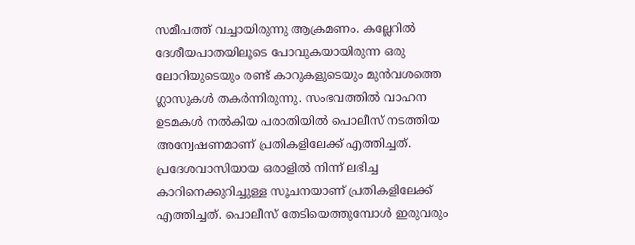സമീപത്ത് വച്ചായിരുന്നു ആക്രമണം. കല്ലേറില്‍ ദേശീയപാതയിലൂടെ പോവുകയായിരുന്ന ഒരു ലോറിയുടെയും രണ്ട് കാറുകളുടെയും മുന്‍വശത്തെ ഗ്ലാസുകള്‍ തകര്‍ന്നിരുന്നു. സംഭവത്തില്‍ വാഹന ഉടമകള്‍ നല്‍കിയ പരാതിയില്‍ പൊലീസ് നടത്തിയ അന്വേഷണമാണ് പ്രതികളിലേക്ക് എത്തിച്ചത്. പ്രദേശവാസിയായ ഒരാളില്‍ നിന്ന് ലഭിച്ച കാറിനെക്കുറിച്ചുള്ള സൂചനയാണ് പ്രതികളിലേക്ക് എത്തിച്ചത്. പൊലീസ് തേടിയെത്തുമ്പോൾ ഇരുവരും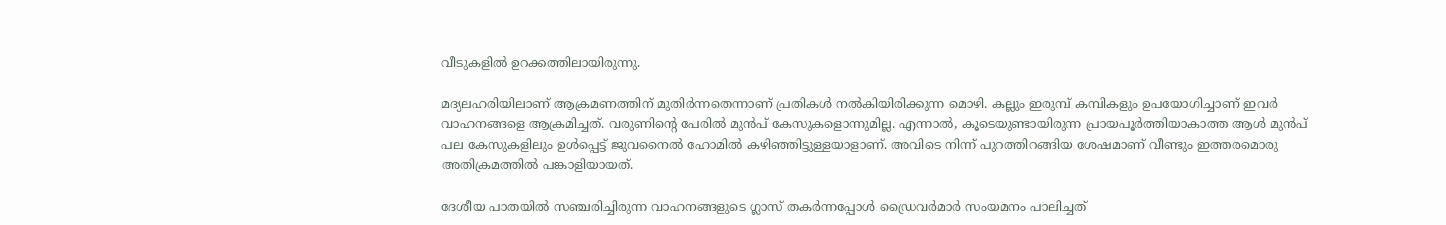വീടുകളില്‍ ഉറക്കത്തിലായിരുന്നു.

മദ്യലഹരിയിലാണ് ആക്രമണത്തിന് മുതിര്‍ന്നതെന്നാണ് പ്രതികള്‍ നല്‍കിയിരിക്കുന്ന മൊഴി. കല്ലും ഇരുമ്പ് കമ്പികളും ഉപയോഗിച്ചാണ് ഇവര്‍ വാഹനങ്ങളെ ആക്രമിച്ചത്. വരുണിന്റെ പേരിൽ മുൻപ് കേസുകളൊന്നുമില്ല. എന്നാൽ, കൂടെയുണ്ടായിരുന്ന പ്രായപൂർത്തിയാകാത്ത ആൾ മുൻപ് പല കേസുകളിലും ഉൾപ്പെട്ട് ജുവനൈൽ ഹോമിൽ കഴിഞ്ഞിട്ടുള്ളയാളാണ്. അവിടെ നിന്ന് പുറത്തിറങ്ങിയ ശേഷമാണ് വീണ്ടും ഇത്തരമൊരു അതിക്രമത്തിൽ പങ്കാളിയായത്.

ദേശീയ പാതയില്‍ സഞ്ചരിച്ചിരുന്ന വാഹനങ്ങളുടെ ഗ്ലാസ് തകര്‍ന്നപ്പോള്‍ ഡ്രൈവര്‍മാര്‍ സംയമനം പാലിച്ചത്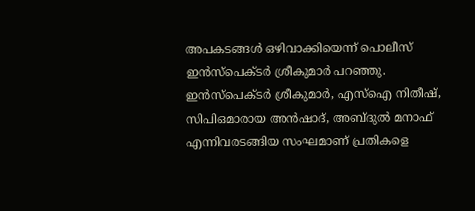അപകടങ്ങള്‍ ഒഴിവാക്കിയെന്ന് പൊലീസ് ഇന്‍സ്‌പെക്ടര്‍ ശ്രീകുമാര്‍ പറഞ്ഞു. ഇൻസ്പെക്ടർ ശ്രീകുമാർ, എസ്‌ഐ നിതീഷ്, സിപിഒമാരായ അൻഷാദ്, അബ്ദുൽ മനാഫ് എന്നിവരടങ്ങിയ സംഘമാണ് പ്രതികളെ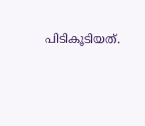പിടികൂടിയത്.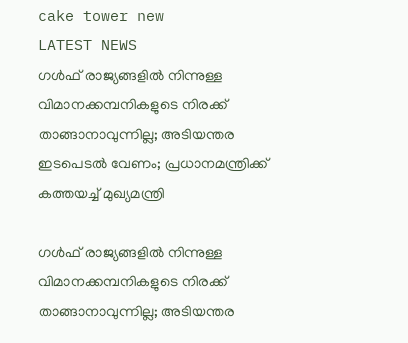cake tower new
LATEST NEWS
ഗള്‍ഫ് രാജ്യങ്ങളില്‍ നിന്നുള്ള വിമാനക്കമ്പനികളുടെ നിരക്ക് താങ്ങാനാവുന്നില്ല; അടിയന്തര ഇടപെടല്‍ വേണം; പ്രധാനമന്ത്രിക്ക് കത്തയച്ച് മുഖ്യമന്ത്രി

ഗള്‍ഫ് രാജ്യങ്ങളില്‍ നിന്നുള്ള വിമാനക്കമ്പനികളുടെ നിരക്ക് താങ്ങാനാവുന്നില്ല; അടിയന്തര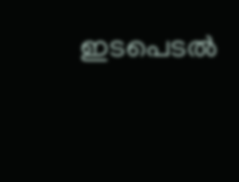ഇടപെടല്‍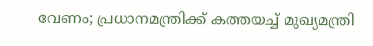വേണം; പ്രധാനമന്ത്രിക്ക് കത്തയച്ച് മുഖ്യമന്ത്രി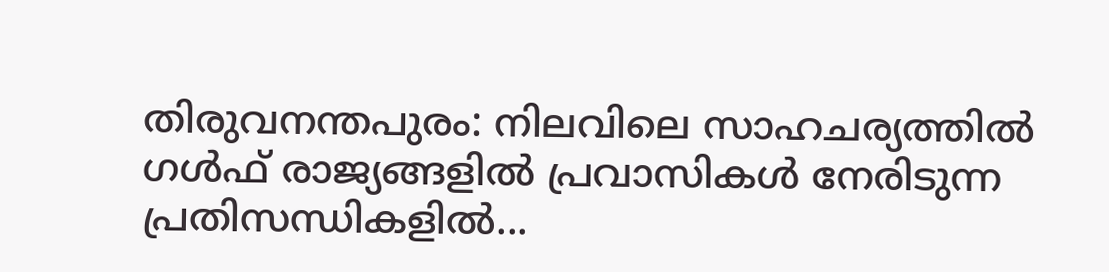തിരുവനന്തപുരം: നിലവിലെ സാഹചര്യത്തില്‍ ഗള്‍ഫ് രാജ്യങ്ങളില്‍ പ്രവാസികള്‍ നേരിടുന്ന പ്രതിസന്ധികളില്‍...